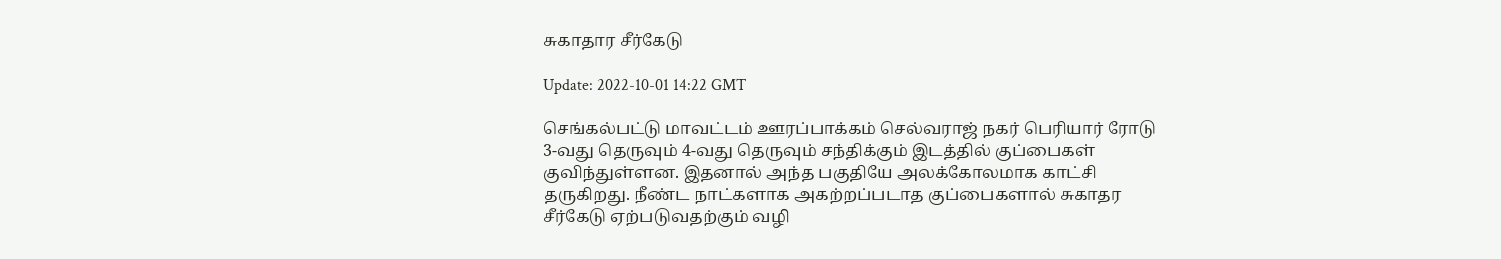சுகாதார சீர்கேடு

Update: 2022-10-01 14:22 GMT

செங்கல்பட்டு மாவட்டம் ஊரப்பாக்கம் செல்வராஜ் நகர் பெரியார் ரோடு 3-வது தெருவும் 4-வது தெருவும் சந்திக்கும் இடத்தில் குப்பைகள் குவிந்துள்ளன. இதனால் அந்த பகுதியே அலக்கோலமாக காட்சி தருகிறது. நீண்ட நாட்களாக அகற்றப்படாத குப்பைகளால் சுகாதர சீர்கேடு ஏற்படுவதற்கும் வழி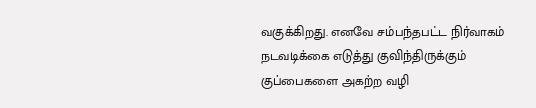வகுக்கிறது. எனவே சம்பந்தபட்ட நிர்வாகம் நடவடிக்கை எடுத்து குவிந்திருக்கும் குப்பைகளை அகற்ற வழி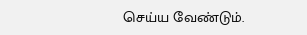செய்ய வேண்டும்.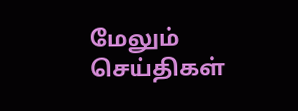மேலும் செய்திகள்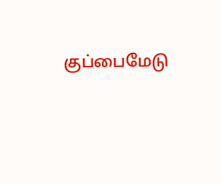குப்பைமேடு